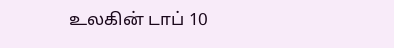உலகின் டாப் 10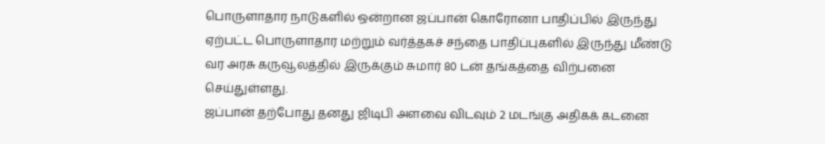பொருளாதார நாடுகளில் ஒன்றான ஜப்பான் கொரோனா பாதிப்பில் இருந்து ஏற்பட்ட பொருளாதார மற்றும் வர்த்தகச் சந்தை பாதிப்புகளில் இருந்து மீண்டு வர அரசு கருவூலத்தில் இருக்கும் சுமார் 80 டன் தங்கத்தை விற்பனை செய்துள்ளது.
ஜப்பான் தற்போது தனது ஜிடிபி அளவை விடவும் 2 மடங்கு அதிகக் கடனை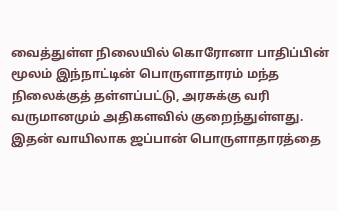வைத்துள்ள நிலையில் கொரோனா பாதிப்பின் மூலம் இந்நாட்டின் பொருளாதாரம் மந்த நிலைக்குத் தள்ளப்பட்டு, அரசுக்கு வரி வருமானமும் அதிகளவில் குறைந்துள்ளது.
இதன் வாயிலாக ஜப்பான் பொருளாதாரத்தை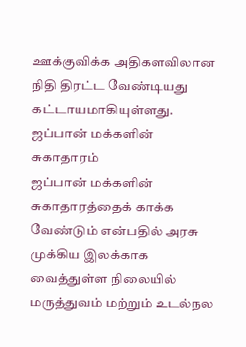ஊக்குவிக்க அதிகளவிலான நிதி திரட்ட வேண்டியது கட்டாயமாகியுள்ளது.
ஜப்பான் மக்களின் சுகாதாரம்
ஜப்பான் மக்களின் சுகாதாரத்தைக் காக்க வேண்டும் என்பதில் அரசு முக்கிய இலக்காக வைத்துள்ள நிலையில் மருத்துவம் மற்றும் உடல்நல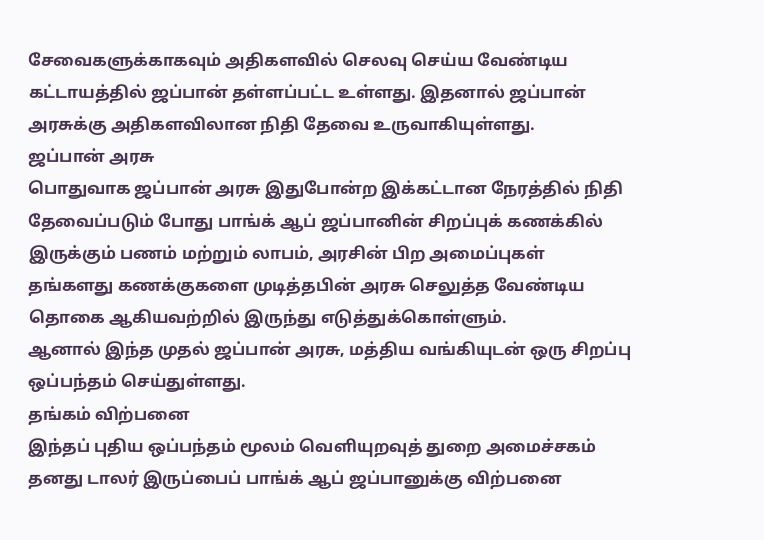சேவைகளுக்காகவும் அதிகளவில் செலவு செய்ய வேண்டிய கட்டாயத்தில் ஜப்பான் தள்ளப்பட்ட உள்ளது. இதனால் ஜப்பான் அரசுக்கு அதிகளவிலான நிதி தேவை உருவாகியுள்ளது.
ஜப்பான் அரசு
பொதுவாக ஜப்பான் அரசு இதுபோன்ற இக்கட்டான நேரத்தில் நிதி தேவைப்படும் போது பாங்க் ஆப் ஜப்பானின் சிறப்புக் கணக்கில் இருக்கும் பணம் மற்றும் லாபம், அரசின் பிற அமைப்புகள் தங்களது கணக்குகளை முடித்தபின் அரசு செலுத்த வேண்டிய தொகை ஆகியவற்றில் இருந்து எடுத்துக்கொள்ளும்.
ஆனால் இந்த முதல் ஜப்பான் அரசு, மத்திய வங்கியுடன் ஒரு சிறப்பு ஒப்பந்தம் செய்துள்ளது.
தங்கம் விற்பனை
இந்தப் புதிய ஒப்பந்தம் மூலம் வெளியுறவுத் துறை அமைச்சகம் தனது டாலர் இருப்பைப் பாங்க் ஆப் ஜப்பானுக்கு விற்பனை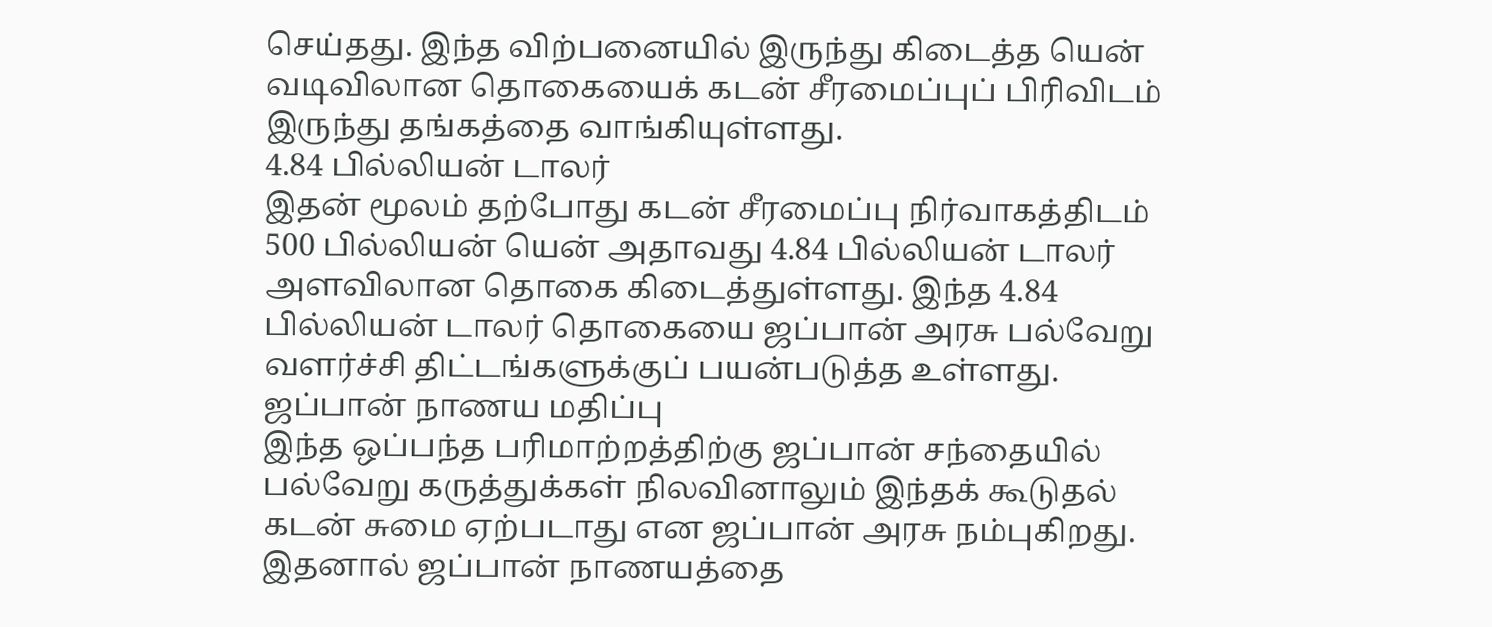செய்தது. இந்த விற்பனையில் இருந்து கிடைத்த யென் வடிவிலான தொகையைக் கடன் சீரமைப்புப் பிரிவிடம் இருந்து தங்கத்தை வாங்கியுள்ளது.
4.84 பில்லியன் டாலர்
இதன் மூலம் தற்போது கடன் சீரமைப்பு நிர்வாகத்திடம் 500 பில்லியன் யென் அதாவது 4.84 பில்லியன் டாலர் அளவிலான தொகை கிடைத்துள்ளது. இந்த 4.84 பில்லியன் டாலர் தொகையை ஜப்பான் அரசு பல்வேறு வளர்ச்சி திட்டங்களுக்குப் பயன்படுத்த உள்ளது.
ஜப்பான் நாணய மதிப்பு
இந்த ஒப்பந்த பரிமாற்றத்திற்கு ஜப்பான் சந்தையில் பல்வேறு கருத்துக்கள் நிலவினாலும் இந்தக் கூடுதல் கடன் சுமை ஏற்படாது என ஜப்பான் அரசு நம்புகிறது. இதனால் ஜப்பான் நாணயத்தை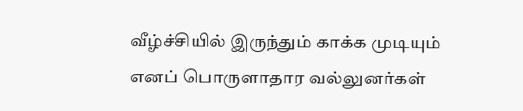வீழ்ச்சியில் இருந்தும் காக்க முடியும் எனப் பொருளாதார வல்லுனர்கள்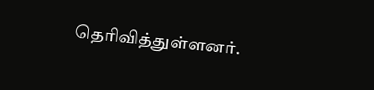தெரிவித்துள்ளனர்.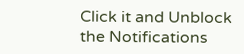Click it and Unblock the Notifications